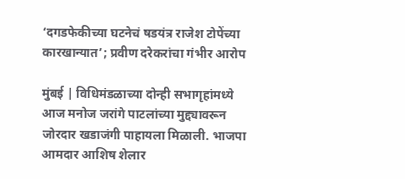‘दगडफेकीच्या घटनेचं षडयंत्र राजेश टोपेंच्या कारखान्यात’; प्रवीण दरेकरांचा गंभीर आरोप

मुंबई | विधिमंडळाच्या दोन्ही सभागृहांमध्ये आज मनोज जरांगे पाटलांच्या मुद्द्यावरून जोरदार खडाजंगी पाहायला मिळाली. भाजपा आमदार आशिष शेलार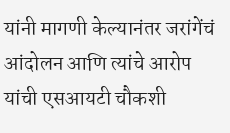यांनी मागणी केल्यानंतर जरांगेंचं आंदोलन आणि त्यांचे आरोप यांची एसआयटी चौकशी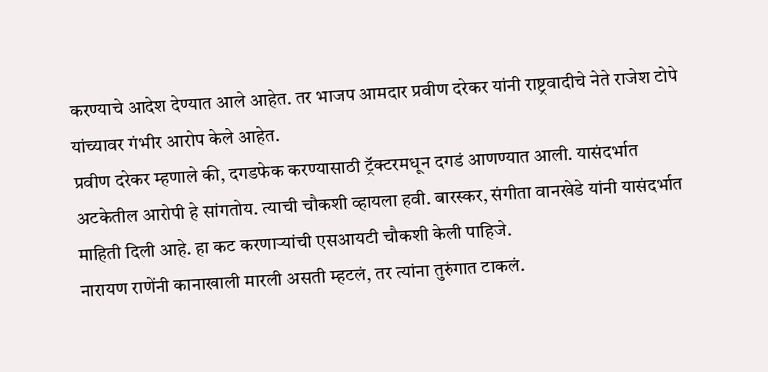करण्याचे आदेश देण्यात आले आहेत. तर भाजप आमदार प्रवीण दरेकर यांनी राष्ट्रवादीचे नेते राजेश टोपे यांच्यावर गंभीर आरोप केले आहेत.
प्रवीण दरेकर म्हणाले की, दगडफेक करण्यासाठी ट्रॅक्टरमधून दगडं आणण्यात आली. यासंदर्भात अटकेतील आरोपी हे सांगतोय. त्याची चौकशी व्हायला हवी. बारस्कर, संगीता वानखेडे यांनी यासंदर्भात माहिती दिली आहे. हा कट करणाऱ्यांची एसआयटी चौकशी केली पाहिजे.
नारायण राणेंनी कानाखाली मारली असती म्हटलं, तर त्यांना तुरुंगात टाकलं.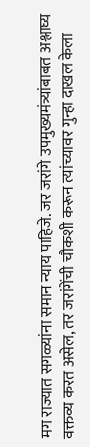मग राज्यात सगळ्यांना समान न्याय पाहिजे. जर जरांगे उपमुख्यमंत्र्यांबाबत अश्लाघ्य वक्तव्य करत असेल, तर जरांगेंची चौकशी करून त्यांच्यावर गुन्हा दाखल केला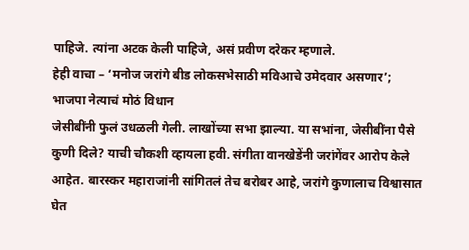पाहिजे. त्यांना अटक केली पाहिजे, असं प्रवीण दरेकर म्हणाले.
हेही वाचा – ‘मनोज जरांगे बीड लोकसभेसाठी मविआचे उमेदवार असणार’; भाजपा नेत्याचं मोठं विधान
जेसीबींनी फुलं उधळली गेली. लाखोंच्या सभा झाल्या. या सभांना, जेसीबींना पैसे कुणी दिले? याची चौकशी व्हायला हवी. संगीता वानखेडेंनी जरांगेंवर आरोप केले आहेत. बारस्कर महाराजांनी सांगितलं तेच बरोबर आहे, जरांगे कुणालाच विश्वासात घेत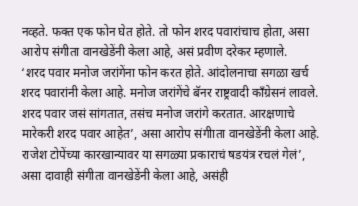नव्हते. फक्त एक फोन घेत होते. तो फोन शरद पवारांचाच होता, असा आरोप संगीता वानखेडेंनी केला आहे, असं प्रवीण दरेकर म्हणाले.
‘शरद पवार मनोज जरांगेंना फोन करत होते. आंदोलनाचा सगळा खर्च शरद पवारांनी केला आहे. मनोज जरांगेंचे बॅनर राष्ट्रवादी काँग्रेसनं लावले. शरद पवार जसं सांगतात, तसंच मनोज जरांगे करतात. आरक्षणाचे मारेकरी शरद पवार आहेत’, असा आरोप संगीाता वानखेडेंनी केला आहे. राजेश टोपेंच्या कारखान्यावर या सगळ्या प्रकाराचं षडयंत्र रचलं गेलं’, असा दावाही संगीता वानखेडेंनी केला आहे, असंही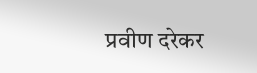प्रवीण दरेकर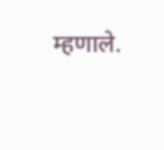म्हणाले.